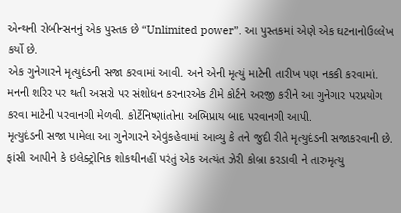એન્થની રોબીન્સનનું એક પુસ્તક છે “Unlimited power”. આ પુસ્તકમાં એણે એક ઘટનાનોઉલ્લેખ કર્યો છે.
એક ગુનેગારને મૃત્યુદંડની સજા કરવામાં આવી. અને એની મૃત્યું માટેની તારીખ પણ નકકી કરવામાં. મનની શરિર પર થતી અસરો પર સંશોધન કરનારએક ટીમે કોર્ટને અરજી કરીને આ ગુનેગાર પરપ્રયોગ કરવા માટેની પરવાનગી મેળવી. કોર્ટેનિષ્ણાંતોના અભિપ્રાય બાદ પરવાનગી આપી.
મૃત્યુદંડની સજા પામેલા આ ગુનેગારને એવુંકહેવામાં આવ્યુ કે તને જુદી રીતે મૃત્યુદંડની સજાકરવાની છે. ફાંસી આપીને કે ઇલેક્ટ્રોનિક શોકથીનહીં પરંતું એક અત્યંત ઝેરી કોબ્રા કરડાવી ને તારુમૃત્યુ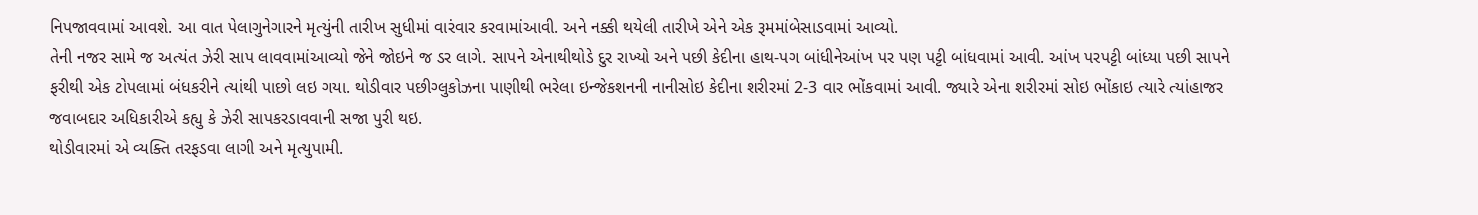નિપજાવવામાં આવશે. આ વાત પેલાગુનેગારને મૃત્યુંની તારીખ સુધીમાં વારંવાર કરવામાંઆવી. અને નક્કી થયેલી તારીખે એને એક રૂમમાંબેસાડવામાં આવ્યો.
તેની નજર સામે જ અત્યંત ઝેરી સાપ લાવવામાંઆવ્યો જેને જોઇને જ ડર લાગે. સાપને એનાથીથોડે દુર રાખ્યો અને પછી કેદીના હાથ-પગ બાંધીનેઆંખ પર પણ પટ્ટી બાંધવામાં આવી. આંખ પરપટ્ટી બાંધ્યા પછી સાપને ફરીથી એક ટોપલામાં બંધકરીને ત્યાંથી પાછો લઇ ગયા. થોડીવાર પછીગ્લુકોઝના પાણીથી ભરેલા ઇન્જેકશનની નાનીસોઇ કેદીના શરીરમાં 2-3 વાર ભોંકવામાં આવી. જ્યારે એના શરીરમાં સોઇ ભોંકાઇ ત્યારે ત્યાંહાજર જવાબદાર અધિકારીએ કહ્યુ કે ઝેરી સાપકરડાવવાની સજા પુરી થઇ.
થોડીવારમાં એ વ્યક્તિ તરફડવા લાગી અને મૃત્યુપામી.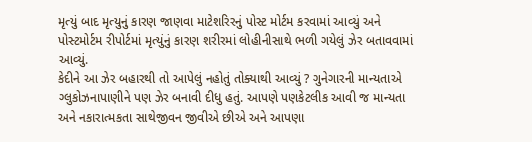મૃત્યું બાદ મૃત્યુનું કારણ જાણવા માટેશરિરનું પોસ્ટ મોર્ટમ કરવામાં આવ્યું અને પોસ્ટમોર્ટમ રીપોર્ટમાં મૃત્યુંનું કારણ શરીરમાં લોહીનીસાથે ભળી ગયેલું ઝેર બતાવવામાં આવ્યું.
કેદીને આ ઝેર બહારથી તો આપેલું નહોતું તોક્યાથી આવ્યું ? ગુનેગારની માન્યતાએ ગ્લુકોઝનાપાણીને પણ ઝેર બનાવી દીધુ હતું. આપણે પણકેટલીક આવી જ માન્યતા અને નકારાત્મકતા સાથેજીવન જીવીએ છીએ અને આપણા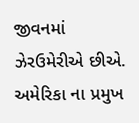જીવનમાં ઝેરઉમેરીએ છીએ. અમેરિકા ના પ્રમુખ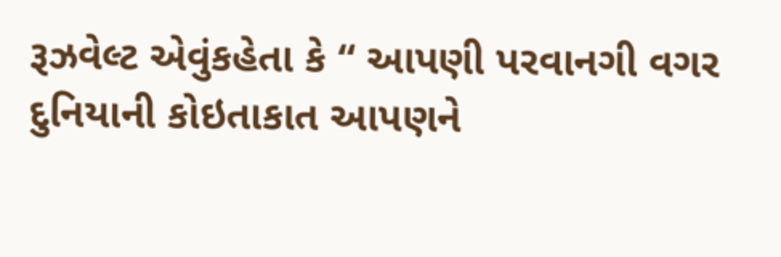રૂઝવેલ્ટ એવુંકહેતા કે “ આપણી પરવાનગી વગર દુનિયાની કોઇતાકાત આપણને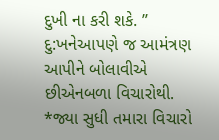દુખી ના કરી શકે. ” દુ:ખનેઆપણે જ આમંત્રણ આપીને બોલાવીએ છીએનબળા વિચારોથી.
*જ્યા સુધી તમારા વિચારો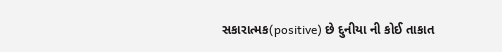સકારાત્મક(positive) છે દુનીયા ની કોઈ તાકાત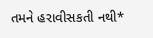તમને હરાવીસકતી નથી*